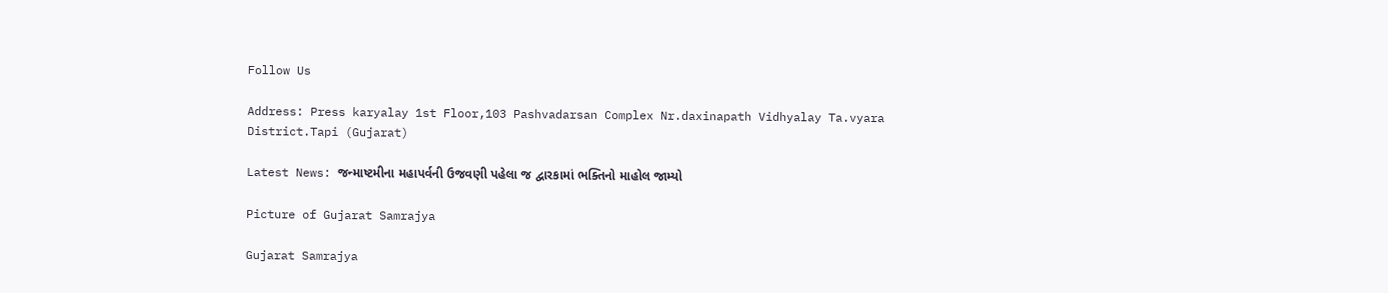Follow Us

Address: Press karyalay 1st Floor,103 Pashvadarsan Complex Nr.daxinapath Vidhyalay Ta.vyara District.Tapi (Gujarat)

Latest News: જન્માષ્ટમીના મહાપર્વની ઉજવણી પહેલા જ દ્વારકામાં ભક્તિનો માહોલ જામ્યો

Picture of Gujarat Samrajya

Gujarat Samrajya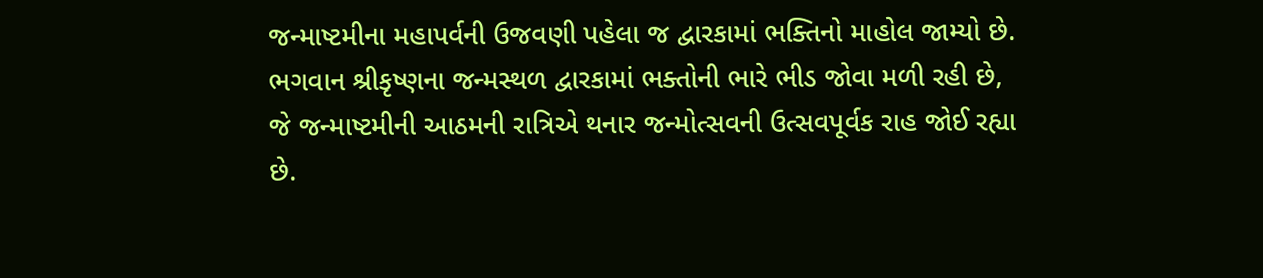જન્માષ્ટમીના મહાપર્વની ઉજવણી પહેલા જ દ્વારકામાં ભક્તિનો માહોલ જામ્યો છે. ભગવાન શ્રીકૃષ્ણના જન્મસ્થળ દ્વારકામાં ભક્તોની ભારે ભીડ જોવા મળી રહી છે, જે જન્માષ્ટમીની આઠમની રાત્રિએ થનાર જન્મોત્સવની ઉત્સવપૂર્વક રાહ જોઈ રહ્યા છે.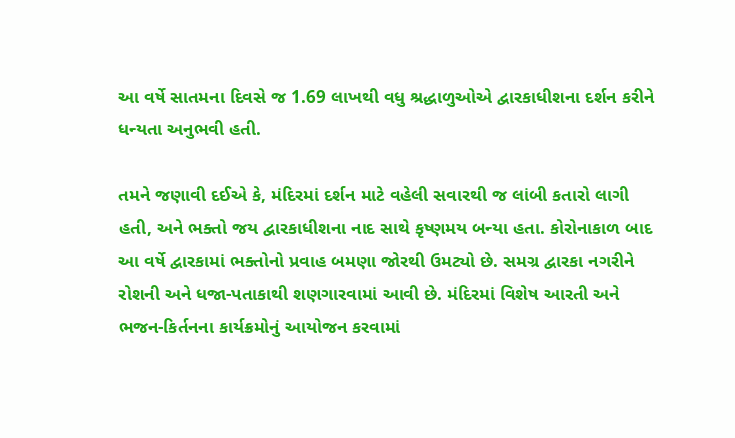આ વર્ષે સાતમના દિવસે જ 1.69 લાખથી વધુ શ્રદ્ધાળુઓએ દ્વારકાધીશના દર્શન કરીને ધન્યતા અનુભવી હતી.

તમને જણાવી દઈએ કે, મંદિરમાં દર્શન માટે વહેલી સવારથી જ લાંબી કતારો લાગી હતી, અને ભક્તો જય દ્વારકાધીશના નાદ સાથે કૃષ્ણમય બન્યા હતા. કોરોનાકાળ બાદ આ વર્ષે દ્વારકામાં ભક્તોનો પ્રવાહ બમણા જોરથી ઉમટ્યો છે. સમગ્ર દ્વારકા નગરીને રોશની અને ધજા-પતાકાથી શણગારવામાં આવી છે. મંદિરમાં વિશેષ આરતી અને ભજન-કિર્તનના કાર્યક્રમોનું આયોજન કરવામાં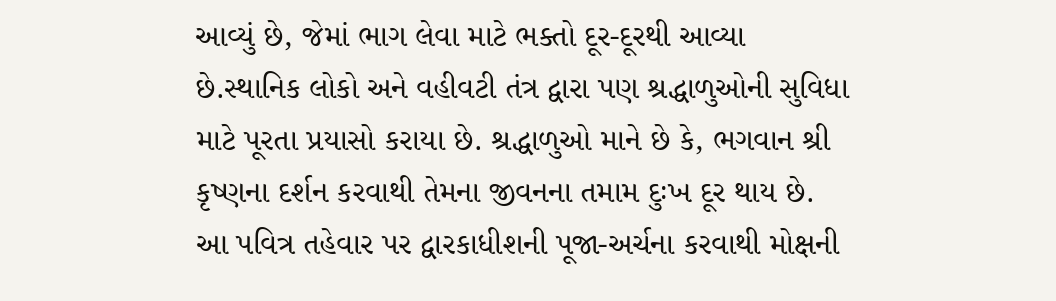આવ્યું છે, જેમાં ભાગ લેવા માટે ભક્તો દૂર-દૂરથી આવ્યા છે.સ્થાનિક લોકો અને વહીવટી તંત્ર દ્વારા પણ શ્રદ્ધાળુઓની સુવિધા માટે પૂરતા પ્રયાસો કરાયા છે. શ્રદ્ધાળુઓ માને છે કે, ભગવાન શ્રી કૃષ્ણના દર્શન કરવાથી તેમના જીવનના તમામ દુઃખ દૂર થાય છે. આ પવિત્ર તહેવાર પર દ્વારકાધીશની પૂજા-અર્ચના કરવાથી મોક્ષની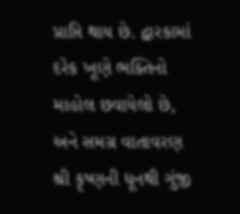પ્રાપ્તિ થાય છે. દ્વારકામાં દરેક ખૂણે ભક્તિનો માહોલ છવાયેલો છે, અને સમગ્ર વાતાવરણ શ્રી કૃષ્ણની ધૂનથી ગુંજી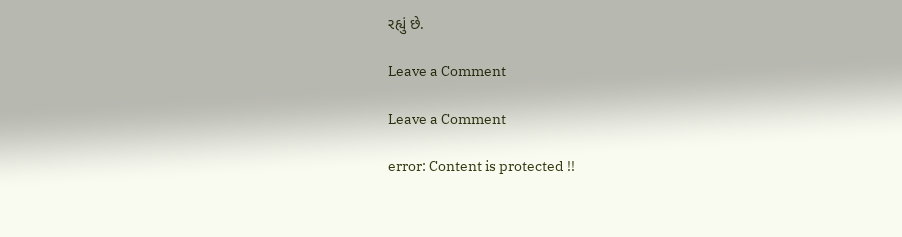રહ્યું છે.

Leave a Comment

Leave a Comment

error: Content is protected !!